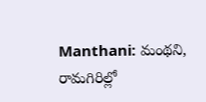Manthani: మంథని, రామగిరిల్లో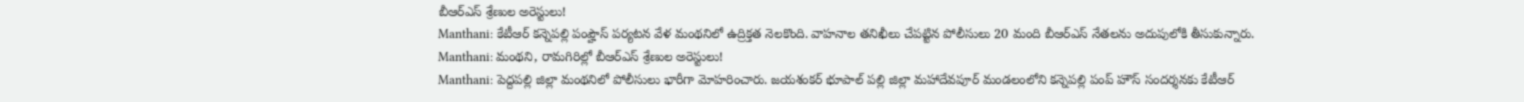బీఆర్ఎస్ శ్రేణుల అరెస్టులు!
Manthani: కేటీఆర్ కన్నెపల్లి పంప్హౌస్ పర్యటన వేళ మంథనిలో ఉద్రిక్తత నెలకొంది. వాహనాల తనిఖీలు చేపట్టిన పోలీసులు 20 మంది బీఆర్ఎస్ నేతలను అదుపులోకి తీసుకున్నారు.
Manthani: మంథని, రామగిరిల్లో బీఆర్ఎస్ శ్రేణుల అరెస్టులు!
Manthani: పెద్దపల్లి జిల్లా మంథనిలో పోలీసులు భారీగా మోహరించారు. జయశంకర్ భూపాల్ పల్లి జిల్లా మహాదేవపూర్ మండలంలోని కన్నెపల్లి పంప్ హౌస్ సందర్శనకు కేటీఆర్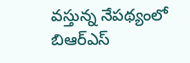వస్తున్న నేపథ్యంలో బిఆర్ఎస్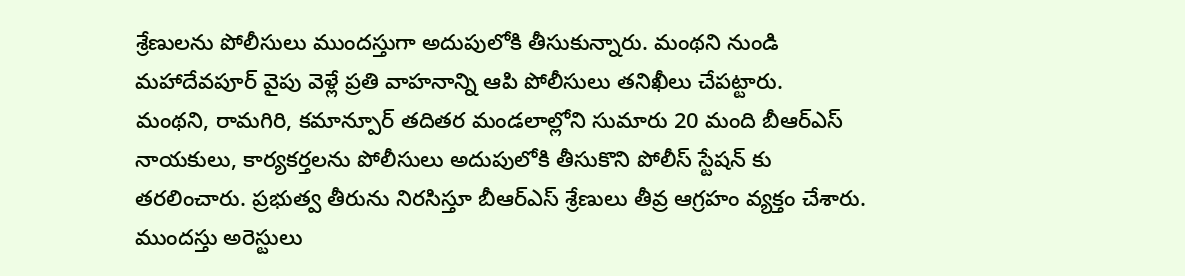శ్రేణులను పోలీసులు ముందస్తుగా అదుపులోకి తీసుకున్నారు. మంథని నుండి మహాదేవపూర్ వైపు వెళ్లే ప్రతి వాహనాన్ని ఆపి పోలీసులు తనిఖీలు చేపట్టారు.
మంథని, రామగిరి, కమాన్పూర్ తదితర మండలాల్లోని సుమారు 20 మంది బీఆర్ఎస్ నాయకులు, కార్యకర్తలను పోలీసులు అదుపులోకి తీసుకొని పోలీస్ స్టేషన్ కు తరలించారు. ప్రభుత్వ తీరును నిరసిస్తూ బీఆర్ఎస్ శ్రేణులు తీవ్ర ఆగ్రహం వ్యక్తం చేశారు. ముందస్తు అరెస్టులు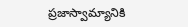ప్రజాస్వామ్యానికి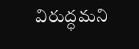విరుద్ధమని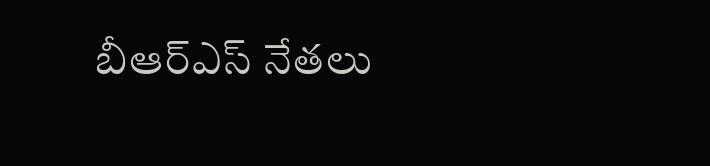బీఆర్ఎస్ నేతలు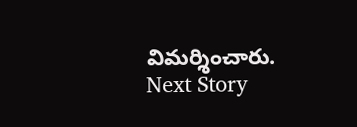విమర్శించారు.
Next Story